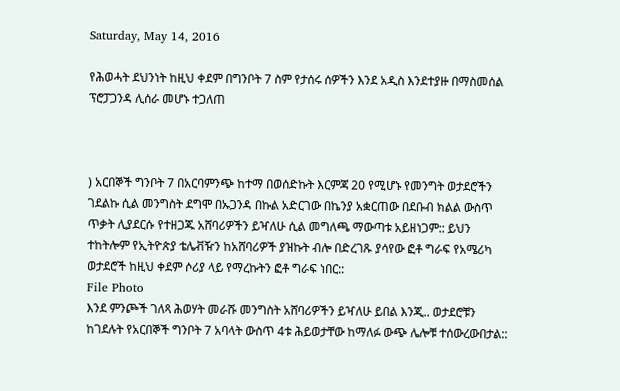Saturday, May 14, 2016

የሕወሓት ደህንነት ከዚህ ቀደም በግንቦት 7 ስም የታሰሩ ሰዎችን እንደ አዲስ እንደተያዙ በማስመሰል ፕሮፓጋንዳ ሊሰራ መሆኑ ተጋለጠ



) አርበኞች ግንቦት 7 በአርባምንጭ ከተማ በወሰድኩት እርምጃ 20 የሚሆኑ የመንግት ወታደሮችን ገደልኩ ሲል መንግስት ደግሞ በኡጋንዳ በኩል አድርገው በኬንያ አቋርጠው በደቡብ ክልል ውስጥ ጥቃት ሊያደርሱ የተዘጋጁ አሸባሪዎችን ይዣለሁ ሲል መግለጫ ማውጣቱ አይዘነጋም:: ይህን ተከትሎም የኢትዮጵያ ቴሌቭዥን ከአሸባሪዎች ያዝኩት ብሎ በድረገጹ ያሳየው ፎቶ ግራፍ የአሜሪካ ወታደሮች ከዚህ ቀደም ሶሪያ ላይ የማረኩትን ፎቶ ግራፍ ነበር::
File Photo
እንደ ምንጮች ገለጻ ሕወሃት መራሹ መንግስት አሸባሪዎችን ይዣለሁ ይበል እንጂ.. ወታደሮቹን ከገደሉት የአርበኞች ግንቦት 7 አባላት ውስጥ 4ቱ ሕይወታቸው ከማለፉ ውጭ ሌሎቹ ተሰውረውበታል::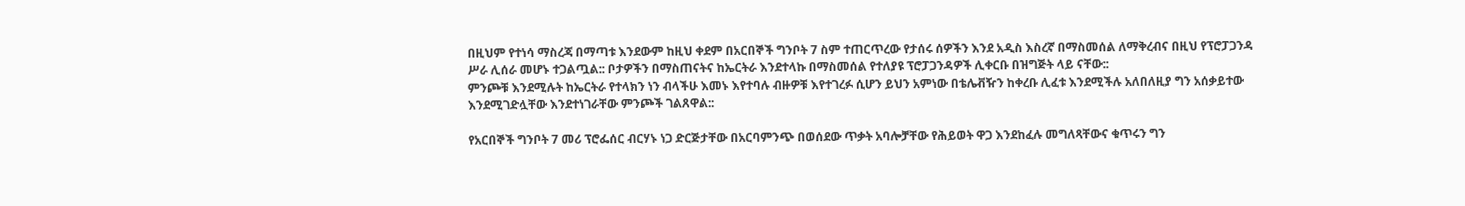በዚህም የተነሳ ማስረጃ በማጣቱ እንደውም ከዚህ ቀደም በአርበኞች ግንቦት 7 ስም ተጠርጥረው የታሰሩ ሰዎችን እንደ አዲስ እስረኛ በማስመሰል ለማቅረብና በዚህ የፕሮፓጋንዳ ሥራ ሊሰራ መሆኑ ተጋልጧል:: ቦታዎችን በማስጠናትና ከኤርትራ እንደተላኩ በማስመሰል የተለያዩ ፕሮፓጋንዳዎች ሊቀርቡ በዝግጅት ላይ ናቸው::
ምንጮቹ እንደሚሉት ከኤርትራ የተላክን ነን ብላችሁ እመኑ እየተባሉ ብዙዎቹ እየተገረፉ ሲሆን ይህን አምነው በቴሌቭዥን ከቀረቡ ሊፈቱ እንደሚችሉ አለበለዚያ ግን አሰቃይተው እንደሚገድሏቸው እንደተነገራቸው ምንጮች ገልጸዋል::

የአርበኞች ግንቦት 7 መሪ ፕሮፌሰር ብርሃኑ ነጋ ድርጅታቸው በአርባምንጭ በወሰደው ጥቃት አባሎቻቸው የሕይወት ዋጋ እንደከፈሉ መግለጻቸውና ቁጥሩን ግን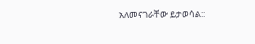አለመናገራቸው ይታወሳል::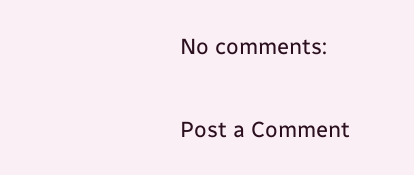No comments:

Post a Comment